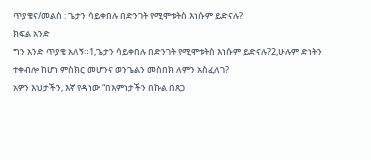ጥያቄና/መልስ : ጌታን ሳይቀበሉ በድንገት የሚሞቱትስ እነሱም ይድናሉ?
ክፍል አንድ
ግን አንድ ጥያቄ አለኝ።1,ጌታን ሳይቀበሉ በድንገት የሚሞቱትስ እነሱም ይድናሉ?2,ሁሉም ድነትን ተቀብሎ ከሆነ ምስክር መሆንና ወንጌልን መስበክ ለምን አስፈለገ?
አዎን እህታችን, እኛ የዳነው “በእምነታችን በኩል በጸጋ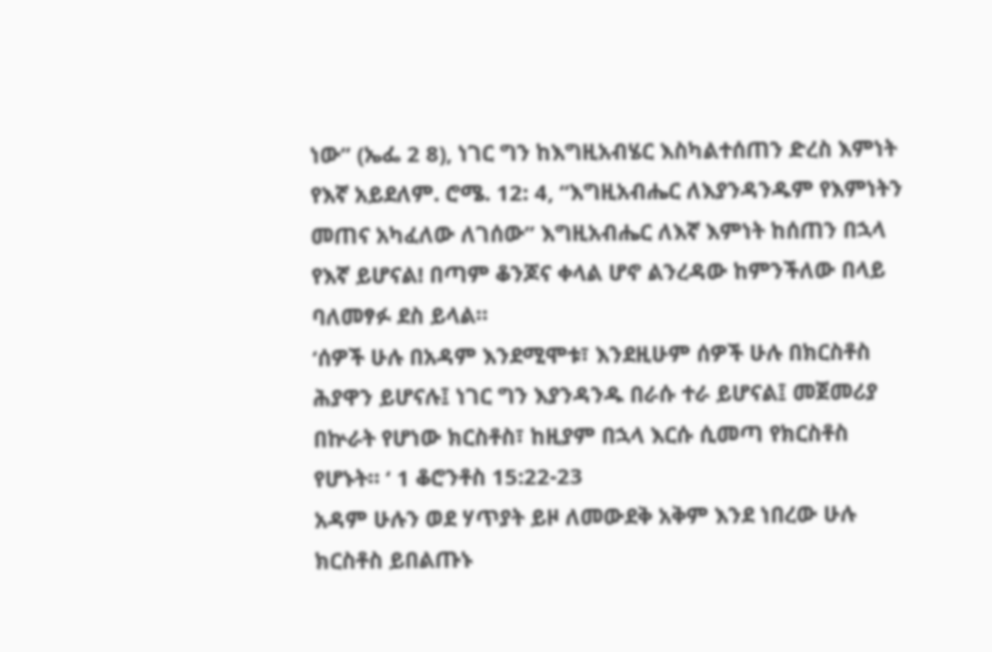ነው” (ኤፌ 2 8), ነገር ግን ከእግዚአብሄር እስካልተሰጠን ድረስ እምነት የእኛ አይደለም. ሮሜ. 12: 4, “እግዚአብሔር ለእያንዳንዱም የእምነትን መጠና አካፈለው ለገሰው” እግዚአብሔር ለእኛ እምነት ከሰጠን በኋላ የእኛ ይሆናል! በጣም ቆንጆና ቀላል ሆኖ ልንረዳው ከምንችለው በላይ ባለመፃፉ ደስ ይላል።
‘ሰዎች ሁሉ በአዳም እንደሚሞቱ፣ እንደዚሁም ሰዎች ሁሉ በክርስቶስ ሕያዋን ይሆናሉ፤ ነገር ግን እያንዳንዱ በራሱ ተራ ይሆናል፤ መጀመሪያ በኵራት የሆነው ክርስቶስ፣ ከዚያም በኋላ እርሱ ሲመጣ የክርስቶስ የሆኑት። ‘ 1 ቆሮንቶስ 15:22-23
አዳም ሁሉን ወደ ሃጥያት ይዞ ለመውደቅ አቅም እንደ ነበረው ሁሉ ክርስቶስ ይበልጡኑ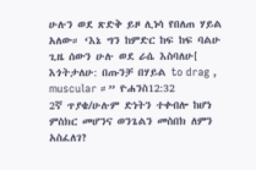ሁሉን ወደ ጽድቅ ይዞ ሊነሳ የበለጠ ሃይል አለው። ‘እኔ ግን ከምድር ከፍ ከፍ ባልሁ ጊዜ ሰውን ሁሉ ወደ ራሴ እስባለሁ[ እጎትታለሁ: በጡንቻ በሃይል to drag , muscular ።” ዮሐንስ12:32
2ኛ ጥያቄ/ሁሉም ድነትን ተቀብሎ ከሆነ ምስክር መሆንና ወንጌልን መስበክ ለምን አስፈለገ?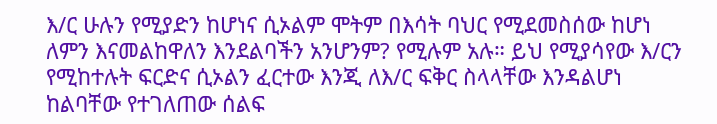እ/ር ሁሉን የሚያድን ከሆነና ሲኦልም ሞትም በእሳት ባህር የሚደመስሰው ከሆነ ለምን እናመልከዋለን እንደልባችን አንሆንም? የሚሉም አሉ። ይህ የሚያሳየው እ/ርን የሚከተሉት ፍርድና ሲኦልን ፈርተው እንጂ ለእ/ር ፍቅር ስላላቸው እንዳልሆነ ከልባቸው የተገለጠው ሰልፍ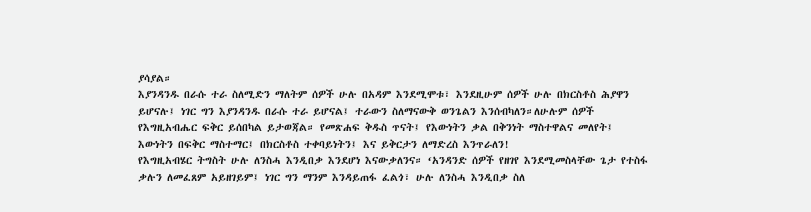ያሳያል።
እያንዳንዱ በራሱ ተራ ስለሚድን ማለትም ሰዎች ሁሉ በአዳም እንደሚሞቱ፣ እንደዚሁም ሰዎች ሁሉ በክርስቶስ ሕያዋን ይሆናሉ፤ ነገር ግን እያንዳንዱ በራሱ ተራ ይሆናል፤ ተራውን ስለማናውቅ ወንጌልን እንሰብካለን።ለሁሉም ሰዎች የእግዚአብሔር ፍቅር ይሰበካል ይታወጃል። የመጽሐፍ ቅዱስ ጥናት፤ የእውነትን ቃል በቅንነት ማስተዋልና መለየት፤ እውነትን በፍቅር ማስተማር፤ በክርስቶስ ተቀባይነትን፤ እና ይቅርታን ለማድረስ እንጥራለን!
የእግዚአብሄር ትግስት ሁሉ ለንስሓ እንዲበቃ እንደሆነ እናውቃለንና። ‘አንዳንድ ሰዎች የዘገየ እንደሚመስላቸው ጌታ የተስፋ ቃሉን ለመፈጸም አይዘገይም፤ ነገር ግን ማንም እንዳይጠፋ ፈልጎ፣ ሁሉ ለንስሓ እንዲበቃ ስለ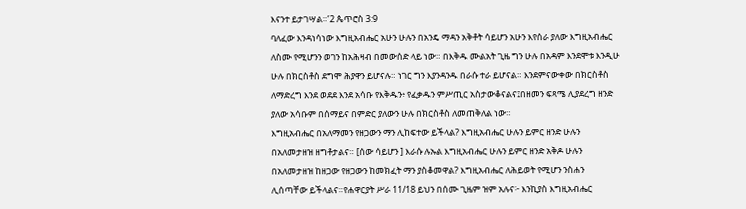እናንተ ይታገሣል።’2 ጴጥሮስ 3:9
ባለፈው እንዳነሳነው እግዚአብሔር አሁን ሁሉን በአንዴ ማዳን አቅቶት ሳይሆን አሁን እየሰራ ያለው እግዚአብሔር ለስሙ የሚሆንን ወገን ከአሕዛብ በመውሰድ ላይ ነው። በእቅዱ ሙልአት ጊዜ ግን ሁሉ በአዳም እንደሞቱ እንዲሁ ሁሉ በክርስቶስ ደግሞ ሕያዋን ይሆናሉ። ነገር ግን እያንዳንዱ በራሱ ተራ ይሆናል። እንደምናውቀው በክርስቶስ ለማድረግ እንደ ወደደ እንደ አሳቡ የእቅዱን፥ የፈቃዱን ምሥጢር አስታውቆናልና፤በዘመን ፍጻሜ ሊያደረግ ዘንድ ያለው አሳቡም በሰማይና በምድር ያለውን ሁሉ በክርስቶስ ለመጠቅለል ነው።
እግዚአብሔር በአለማመን የዘጋውን ማን ሊከፍተው ይችላል? እግዚአብሔር ሁሉን ይምር ዘንድ ሁሉን በአለመታዘዝ ዘግቶታልና። [ሰው ሳይሆን ] እራሱ ሉኡል እግዚአብሔር ሁሉን ይምር ዘንድ አቅዶ ሁሉን በአለመታዘዝ ከዘጋው የዘጋውን ከመክፈት ማን ያስቆመዋል? እግዚአብሔር ለሕይወት የሚሆን ንስሐን ሊሰጣቸው ይችላልና።የሐዋርያት ሥራ 11/18 ይህን በሰሙ ጊዜም ዝም አሉና፦ እንኪያስ እግዚአብሔር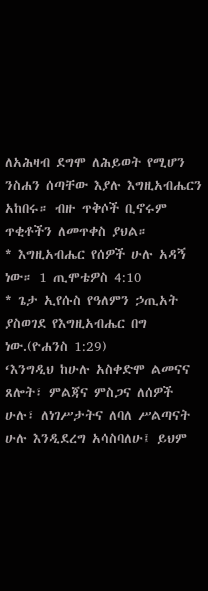ለአሕዛብ ደግሞ ለሕይወት የሚሆን ንስሐን ሰጣቸው እያሉ እግዚአብሔርን አከበሩ። ብዙ ጥቅሶች ቢኖሩም ጥቂቶችን ለመጥቀስ ያህል።
* እግዚአብሔር የሰዎች ሁሉ አዳኝ ነው። 1 ጢሞቴዎስ 4:10
* ጌታ ኢየሱስ የዓለምን ኃጢአት ያስወገደ የእግዚአብሔር በግ ነው.(ዮሐንስ 1:29)
‘እንግዲህ ከሁሉ አስቀድሞ ልመናና ጸሎት፣ ምልጃና ምስጋና ለሰዎች ሁሉ፣ ለነገሥታትና ለባለ ሥልጣናት ሁሉ እንዲደረግ አሳስባለሁ፤ ይህም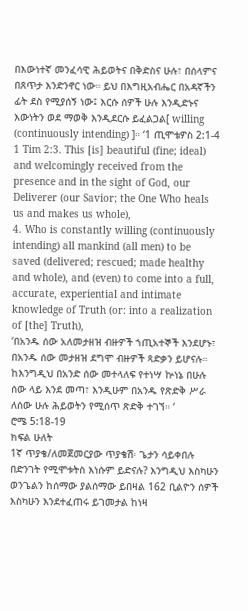በእውነተኛ መንፈሳዊ ሕይወትና በቅድስና ሁሉ፣ በሰላምና በጸጥታ እንድንኖር ነው። ይህ በእግዚአብሔር በአዳኛችን ፊት ደስ የሚያሰኝ ነው፤ እርሱ ሰዎች ሁሉ እንዲድኑና እውነትን ወደ ማወቅ እንዲደርሱ ይፈልጋል[ willing (continuously intending) ]። ‘1 ጢሞቴዎስ 2:1-4
1 Tim 2:3. This [is] beautiful (fine; ideal) and welcomingly received from the presence and in the sight of God, our Deliverer (our Savior; the One Who heals us and makes us whole),
4. Who is constantly willing (continuously intending) all mankind (all men) to be saved (delivered; rescued; made healthy and whole), and (even) to come into a full, accurate, experiential and intimate knowledge of Truth (or: into a realization of [the] Truth),
‘በአንዱ ሰው አለመታዘዝ ብዙዎች ኀጢአተኞች እንደሆኑ፣ በአንዱ ሰው መታዘዝ ደግሞ ብዙዎች ጻድቃን ይሆናሉ። ከእንግዲህ በአንድ ሰው መተላለፍ የተነሣ ኵነኔ በሁሉ ሰው ላይ እንደ መጣ፣ እንዲሁም በአንዱ የጽድቅ ሥራ ለሰው ሁሉ ሕይወትን የሚሰጥ ጽድቅ ተገኘ። ‘
ሮሜ 5:18-19
ክፍል ሁለት
1ኛ ጥያቄ/ለመጀመርያው ጥያቄሽ፡ ጌታን ሳይቀበሉ በድንገት የሚሞቱትስ እነሱም ይድናሉ? እንግዲህ እስካሁን ወንጌልን ከሰማው ያልሰማው ይበዛል 162 ቢልዮን ሰዎች እስካሁን እንደተፈጠሩ ይገመታል ከነዛ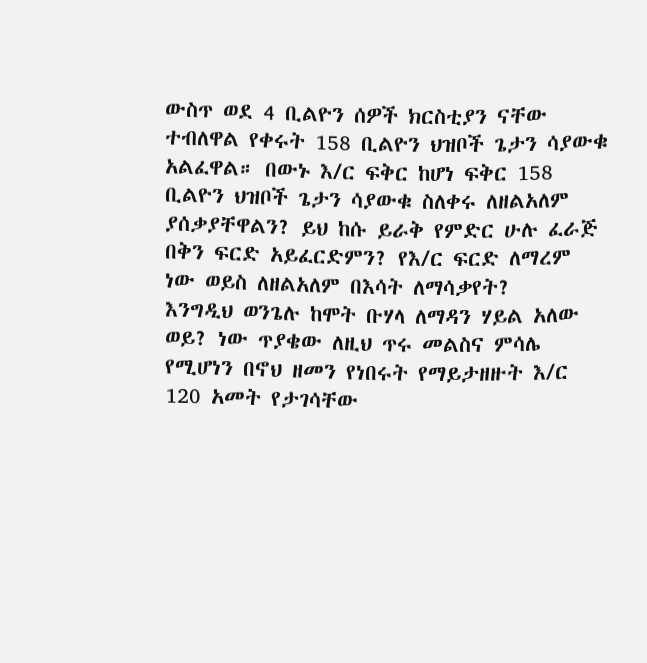ውስጥ ወደ 4 ቢልዮን ሰዎች ክርስቲያን ናቸው ተብለዋል የቀሩት 158 ቢልዮን ህዝቦች ጌታን ሳያውቁ አልፈዋል። በውኑ እ/ር ፍቅር ከሆነ ፍቅር 158 ቢልዮን ህዝቦች ጌታን ሳያውቁ ስለቀሩ ለዘልአለም ያሰቃያቸዋልን? ይህ ከሱ ይራቅ የምድር ሁሉ ፈራጅ በቅን ፍርድ አይፈርድምን? የእ/ር ፍርድ ለማረም ነው ወይስ ለዘልአለም በእሳት ለማሳቃየት?
እንግዲህ ወንጌሉ ከሞት ቡሃላ ለማዳን ሃይል አለው ወይ? ነው ጥያቄው ለዚህ ጥሩ መልስና ምሳሌ የሚሆነን በኖህ ዘመን የነበሩት የማይታዘዙት እ/ር 120 አመት የታገሳቸው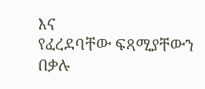እና
የፈረደባቸው ፍጻሚያቸውን በቃሉ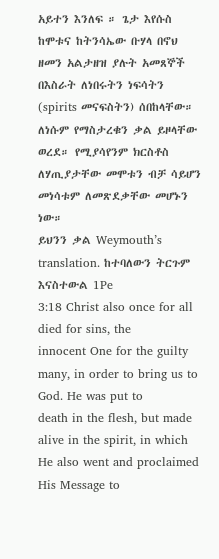አይተን እንለፍ ። ጌታ እየሱስ ከሞቱና ከትንሳኤው ቡሃላ በኖህ ዘመን አልታዘዝ ያሉት አመጸኞች በእስራት ለነበሩትን ነፍሳትን (spirits መናፍስትን) ሰበከላቸው። ለነሱም የማስታረቁን ቃል ይዞላቸው ወረደ። የሚያሳየንም ክርስቶስ ለሃጢያታቸው መሞቱን ብቻ ሳይሆን መነሳቱም ለመጽደቃቸው መሆኑን ነው።
ይህንን ቃል Weymouth’s translation. ከተባለውን ትርጉም እናስተውል 1Pe
3:18 Christ also once for all died for sins, the
innocent One for the guilty many, in order to bring us to God. He was put to
death in the flesh, but made alive in the spirit, in which He also went and proclaimed His Message to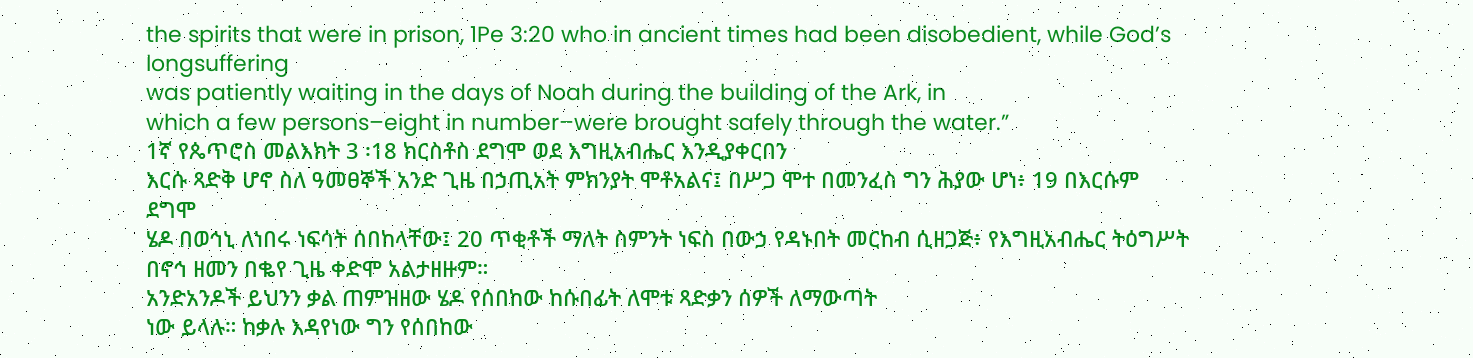the spirits that were in prison, 1Pe 3:20 who in ancient times had been disobedient, while God’s longsuffering
was patiently waiting in the days of Noah during the building of the Ark, in
which a few persons–eight in number–were brought safely through the water.”
1ኛ የጴጥሮስ መልእክት 3 ፡18 ክርስቶስ ደግሞ ወደ እግዚአብሔር እንዲያቀርበን
እርሱ ጻድቅ ሆኖ ስለ ዓመፀኞች አንድ ጊዜ በኃጢአት ምክንያት ሞቶአልና፤ በሥጋ ሞተ በመንፈስ ግን ሕያው ሆነ፥ 19 በእርሱም ደግሞ
ሄዶ በወኅኒ ለነበሩ ነፍሳት ሰበከላቸው፤ 20 ጥቂቶች ማለት ስምንት ነፍስ በውኃ የዳኑበት መርከብ ሲዘጋጅ፥ የእግዚአብሔር ትዕግሥት
በኖኅ ዘመን በቈየ ጊዜ ቀድሞ አልታዘዙም።
አንድአንዶች ይህንን ቃል ጠምዝዘው ሄዶ የሰበከው ከሱበፊት ለሞቱ ጻድቃን ሰዎች ለማውጣት
ነው ይላሉ። ከቃሉ እዳየነው ግን የሰበከው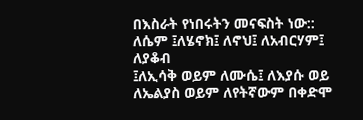በእስራት የነበሩትን መናፍስት ነው:: ለሴም ፤ለሄኖክ፤ ለኖህ፤ ለአብርሃም፤ ለያቆብ
፤ለኢሳቅ ወይም ለሙሴ፤ ለእያሱ ወይ ለኤልያስ ወይም ለየትኛውም በቀድሞ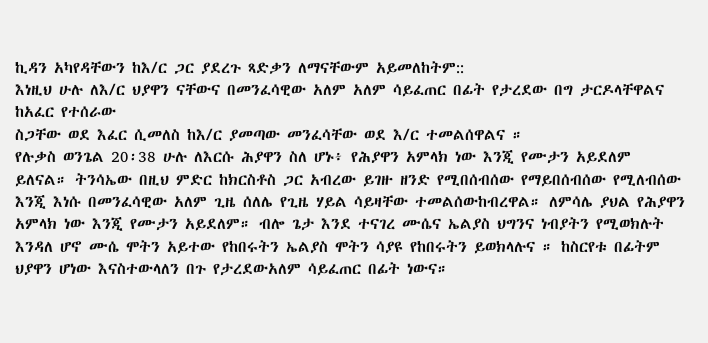ኪዳን አካየዳቸውን ከእ/ር ጋር ያደረጉ ጻድቃን ለማናቸውም አይመለከትም::
እነዚህ ሁሉ ለእ/ር ህያዋን ናቸውና በመንፈሳዊው አለም አለም ሳይፈጠር በፊት የታረደው በግ ታርዶላቸዋልና ከአፈር የተሰራው
ስጋቸው ወደ እፈር ሲመለስ ከእ/ር ያመጣው መንፈሳቸው ወደ እ/ር ተመልሰዋልና ።
የሉቃስ ወንጌል 20፡38 ሁሉ ለእርሱ ሕያዋን ስለ ሆኑ፥ የሕያዋን አምላክ ነው እንጂ የሙታን አይደለም ይለናል። ትንሳኤው በዚህ ምድር ከክርስቶስ ጋር አብረው ይገዙ ዘንድ የሚበሰብሰው የማይበሰብሰው የሚለብሰው እንጂ እነሱ በመንፈሳዊው አለም ጊዜ ሰለሌ የጊዜ ሃይል ሳይዛቸው ተመልሰውከብረዋል። ለምሳሌ ያህል የሕያዋን አምላክ ነው እንጂ የሙታን አይደለም። ብሎ ጌታ እንደ ተናገረ ሙሴና ኤልያስ ህግንና ነብያትን የሚወክሉት እንዳለ ሆኖ ሙሴ ሞትን አይተው የከበሩትን ኤልያስ ሞትን ሳያዩ የከበሩትን ይወክላሉና ። ከስርየቱ በፊትም ህያዋን ሆነው እናስተውላለን በጉ የታረደውአለም ሳይፈጠር በፊት ነውና።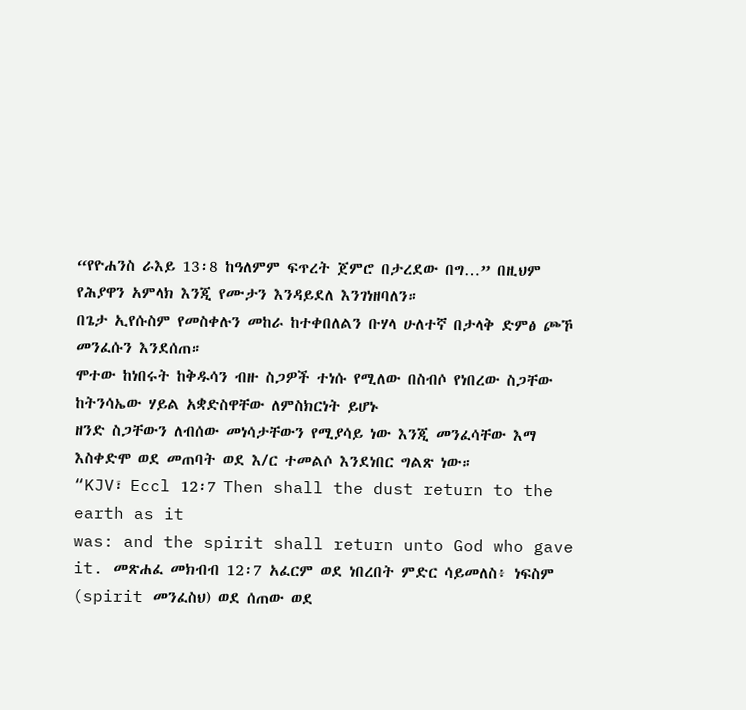“የዮሐንስ ራእይ 13፡8 ከዓለምም ፍጥረት ጀምሮ በታረደው በግ…” በዚህም የሕያዋን አምላክ እንጂ የሙታን እንዳይደለ እንገነዘባለን።
በጌታ ኢየሱስም የመስቀሉን መከራ ከተቀበለልን ቡሃላ ሁለተኛ በታላቅ ድምፅ ጮኾ መንፈሱን እንደሰጠ።
ሞተው ከነበሩት ከቅዱሳን ብዙ ስጋዎች ተነሱ የሚለው በስብሶ የነበረው ስጋቸው ከትንሳኤው ሃይል አቋድስዋቸው ለምስክርነት ይሆኑ
ዘንድ ስጋቸውን ለብሰው መነሳታቸውን የሚያሳይ ነው እንጂ መንፈሳቸው እማ እስቀድሞ ወደ መጠባት ወደ እ/ር ተመልሶ እንደነበር ግልጽ ነው።
“KJV፣ Eccl 12፡7 Then shall the dust return to the earth as it
was: and the spirit shall return unto God who gave it. መጽሐፈ መክብብ 12፡7 አፈርም ወደ ነበረበት ምድር ሳይመለስ፥ ነፍስም (spirit መንፈስህ) ወደ ሰጠው ወደ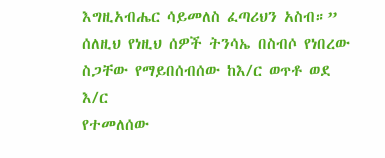እግዚአብሔር ሳይመለስ ፈጣሪህን አስብ።” ሰለዚህ የነዚህ ሰዎች ትንሳኤ በስብሶ የነበረው ስጋቸው የማይበሰብሰው ከእ/ር ወጥቶ ወደ እ/ር
የተመለሰው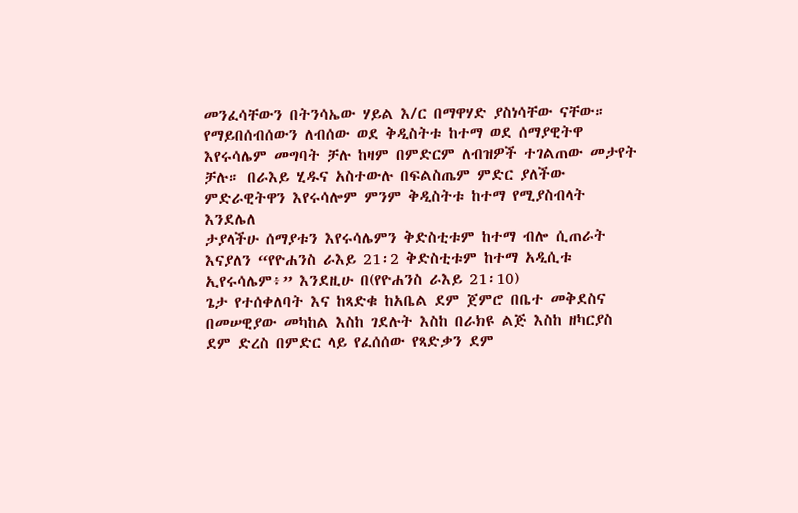መንፈሳቸውን በትንሳኤው ሃይል እ/ር በማዋሃድ ያስነሳቸው ናቸው። የማይበሰብሰውን ለብሰው ወደ ቅዲስትቱ ከተማ ወደ ሰማያዊትዋ እየሩሳሌም መግባት ቻሉ ከዛም በምድርም ለብዝዎች ተገልጠው መታየት ቻሉ። በራእይ ሂዱና አስተውሉ በፍልስጤም ምድር ያለችው ምድራዊትዋን እየሩሳሎም ምንም ቅዲስትቱ ከተማ የሚያስብላት እንደሌለ
ታያላችሁ ሰማያቱን እየሩሳሌምን ቅድስቲቱም ከተማ ብሎ ሲጠራት እናያለን “የዮሐንስ ራእይ 21፡2 ቅድስቲቱም ከተማ አዲሲቱ ኢየሩሳሌም፥” እንደዚሁ በ(የዮሐንስ ራእይ 21፡10)
ጌታ የተሰቀለባት እና ከጻድቁ ከአቤል ደም ጀምሮ በቤተ መቅደስና በመሠዊያው መካከል እስከ ገደሉት እስከ በራክዩ ልጅ እስከ ዘካርያስ ደም ድረስ በምድር ላይ የፈሰሰው የጻድቃን ደም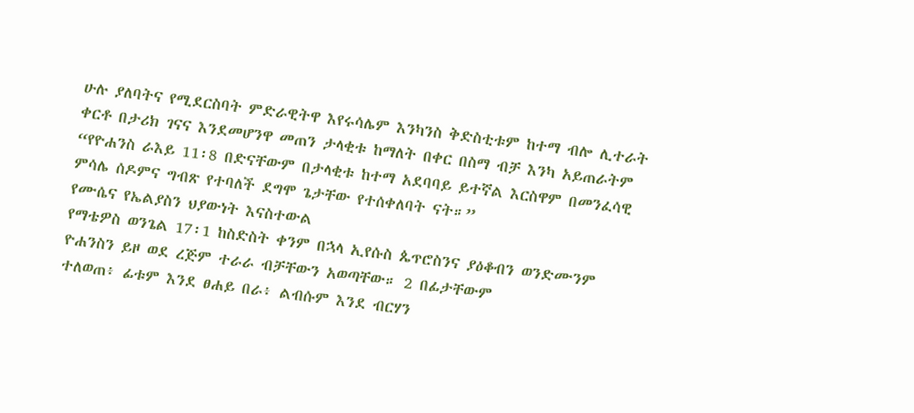ሁሉ ያለባትና የሚደርስባት ምድራዊትዋ እየሩሳሌም እንካንስ ቅድስቲቱም ከተማ ብሎ ሊተራት ቀርቶ በታሪክ ገናና እንደመሆንዋ መጠን ታላቂቱ ከማለት በቀር በስማ ብቻ እንካ አይጠራትም “የዮሐንስ ራእይ 11፡8 በድናቸውም በታላቂቱ ከተማ አደባባይ ይተኛል እርስዋም በመንፈሳዊ ምሳሌ ሰዶምና ግብጽ የተባለች ደግሞ ጌታቸው የተሰቀለባት ናት።”
የሙሴና የኤልያስን ህያውነት እናስተውል
የማቴዎስ ወንጌል 17፡1 ከስድስት ቀንም በኋላ ኢየሱስ ጴጥሮስንና ያዕቆብን ወንድሙንም ዮሐንስን ይዞ ወደ ረጅም ተራራ ብቻቸውን አወጣቸው። 2 በፊታቸውም
ተለወጠ፥ ፊቱም እንደ ፀሐይ በራ፥ ልብሱም እንደ ብርሃን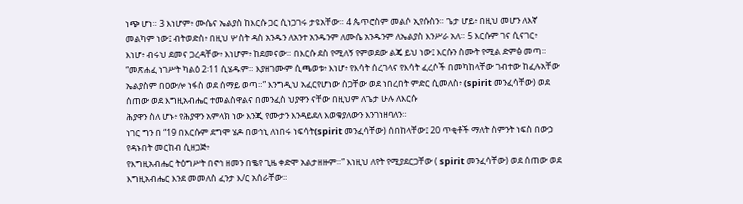ነጭ ሆነ። 3 እነሆም፥ ሙሴና ኤልያስ ከእርሱ ጋር ሲነጋገሩ ታዩአቸው። 4 ጴጥሮስም መልሶ ኢየሱስን። ጌታ ሆይ፥ በዚህ መሆን ለእኛ መልካም ነው፤ ብትወድስ፥ በዚህ ሦስት ዳስ አንዱን ለአንተ አንዱንም ለሙሴ አንዱንም ለኤልያስ እንሥራ አለ። 5 እርሱም ገና ሲናገር፥
እነሆ፥ ብሩህ ደመና ጋረዳቸው፥ እነሆም፥ ከደመናው። በእርሱ ደስ የሚለኝ የምወደው ልጄ ይህ ነው፤ እርሱን ስሙት የሚል ድምፅ መጣ።
“መጽሐፈ ነገሥት ካልዕ 2፡11 ሲሄዱም። እያዘገሙም ሲጫወቱ፥ እነሆ፥ የእሳት ሰረገላና የእሳት ፈረሶች በመካከላቸው ገብተው ከፈሉአቸው ኤልያስም በዐውሎ ነፋስ ወደ ሰማይ ወጣ።” እንግዲህ አፈርየሆነው ስጋቸው ወደ ነበረበት ምድር ሲመለስ፥ (spirit መንፈሳቸው) ወደ ሰጠው ወደ እግዚአብሔር ተመልስዋልና በመንፈስ ህያዋን ናቸው በዚህም ለጌታ ሁሉ ለእርሱ
ሕያዋን ስለ ሆኑ፥ የሕያዋን አምላክ ነው እንጂ የሙታን እንዳይደለ እወቁያለውን እንገነዘባለን።
ነገር ግን በ “19 በእርሱም ደግሞ ሄዶ በወኅኒ ለነበሩ ነፍሳት(spirit መንፈሳቸው) ሰበከላቸው፤ 20 ጥቂቶች ማለት ስምንት ነፍስ በውኃ የዳኑበት መርከብ ሲዘጋጅ፥
የእግዚአብሔር ትዕግሥት በኖኅ ዘመን በቈየ ጊዜ ቀድሞ አልታዘዙም።” እነዚህ ለየት የሚያደርጋቸው ( spirit መንፈሳቸው) ወደ ሰጠው ወደ እግዚአብሔር እንደ መመለስ ፈንታ እ/ር አሰራቸው።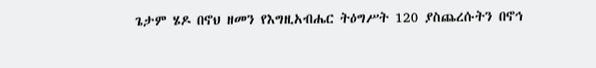ጌታም ሄዶ በኖህ ዘመን የእግዚአብሔር ትዕግሥት 120 ያስጨረሱትን በኖኅ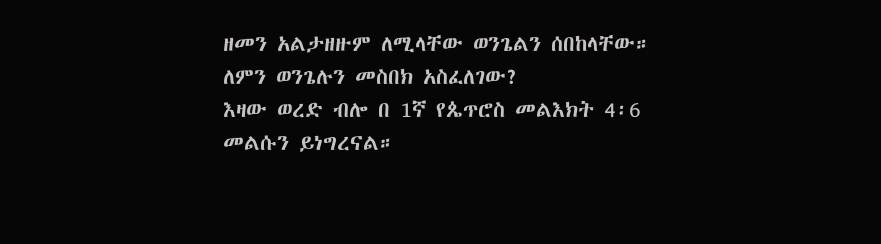ዘመን አልታዘዙም ለሚላቸው ወንጌልን ሰበከላቸው። ለምን ወንጌሉን መስበክ አስፈለገው?
እዛው ወረድ ብሎ በ 1ኛ የጴጥሮስ መልእክት 4፡6 መልሱን ይነግረናል።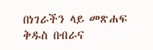በነገራችን ላይ መጽሐፍ ቅዱስ በብራና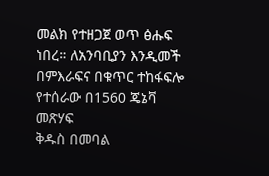መልክ የተዘጋጀ ወጥ ፅሑፍ ነበረ። ለአንባቢያን እንዲመች በምእራፍና በቁጥር ተከፋፍሎ የተሰራው በ1560 ጄኔቫ መጽሃፍ
ቅዱስ በመባል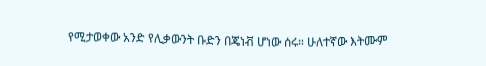የሚታወቀው አንድ የሊቃውንት ቡድን በጄነቭ ሆነው ሰሩ። ሁለተኛው እትሙም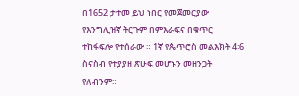በ1652 ታተመ ይህ ነበር የመጀመርያው
የእንግሊዝኛ ትርጉም በምእራፍና በቁጥር ተከፋፍሎ የተሰራው ። 1ኛ የጴጥሮስ መልእክት 4፡6 ስናስብ የተያያዘ ጽሁፍ መሆኑን መዘንጋት የለብንም።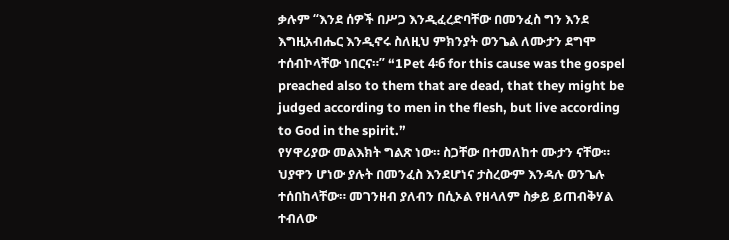ቃሉም “እንደ ሰዎች በሥጋ እንዲፈረድባቸው በመንፈስ ግን እንደ እግዚአብሔር እንዲኖሩ ስለዚህ ምክንያት ወንጌል ለሙታን ደግሞ ተሰብኮላቸው ነበርና።” “1Pet 4፡6 for this cause was the gospel preached also to them that are dead, that they might be judged according to men in the flesh, but live according to God in the spirit.”
የሃዋሪያው መልእክት ግልጽ ነው። ስጋቸው በተመለከተ ሙታን ናቸው። ህያዋን ሆነው ያሉት በመንፈስ እንደሆነና ታስረውም እንዳሉ ወንጌሉ ተሰበከላቸው። መገንዘብ ያለብን በሲኦል የዘላለም ስቃይ ይጠብቅሃል ተብለው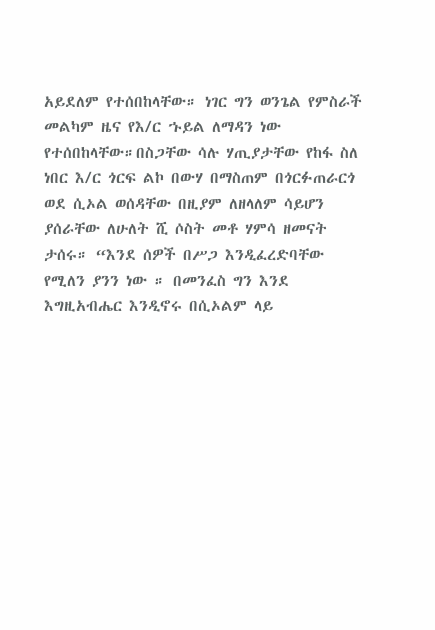አይደለም የተሰበከላቸው። ነገር ግን ወንጌል የምስራች መልካም ዜና የእ/ር ኁይል ለማዳን ነው የተሰበከላቸው።በስጋቸው ሳሉ ሃጢያታቸው የከፋ ስለ ነበር እ/ር ጎርፍ ልኮ በውሃ በማስጠም በጎርፉጠራርጎ ወደ ሲኦል ወሰዳቸው በዚያም ለዘላለም ሳይሆን ያሰራቸው ለሁለት ሺ ሶስት መቶ ሃምሳ ዘመናት ታሰሩ። “እንደ ሰዎች በሥጋ እንዲፈረድባቸው የሚለን ያንን ነው ። በመንፈስ ግን እንደ እግዚአብሔር እንዲኖሩ በሲኦልም ላይ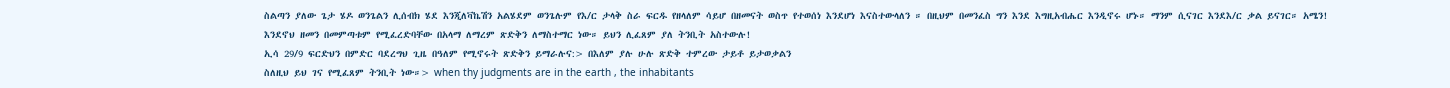ስልጣን ያለው ጌታ ሄዶ ወንጌልን ሊሰብክ ሄደ እንጂለቫኬሽን አልሄደም ወንጌሉም የእ/ር ታላቅ ስራ ፍርዱ የዘላለም ሳይሆ በዘመናት ወስጥ የተወሰነ እንደሆነ እናስተውላለን ። በዚህም በመንፈስ ግን እንደ እግዚአብሔር እንዲኖሩ ሆኑ። ማንም ሲናገር እንደእ/ር ቃል ይናገር። አሜን!
እንደኖህ ዘመን በመምጣቱም የሚፈረድባቸው በአላማ ለማረም ጽድቅን ለማስተማር ነው። ይህን ሊፈጸም ያለ ትንቢት አስተውሉ!
ኢሳ 29/9 ፍርድህን በምድር ባደረግህ ጊዜ በዓለም የሚኖሩት ጽድቅን ይማራሉና:> በእለም ያሉ ሁሉ ጽድቅ ተምረው ታይቶ ይታወቃልን
ስለዚህ ይህ ገና የሚፈጸም ትንቢት ነው።> when thy judgments are in the earth , the inhabitants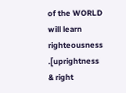of the WORLD will learn righteousness .[uprightness & right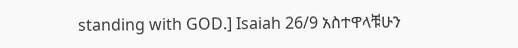standing with GOD.] Isaiah 26/9 አስተዋላቹሁን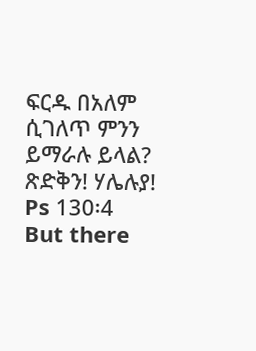ፍርዱ በአለም ሲገለጥ ምንን ይማራሉ ይላል? ጽድቅን! ሃሌሉያ!
Ps 130፡4
But there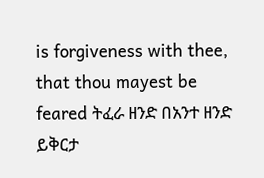is forgiveness with thee, that thou mayest be feared ትፈራ ዘንድ በአንተ ዘንድ
ይቅርታ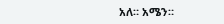አለ። አሜን።